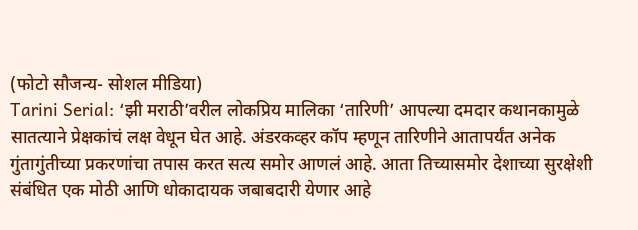(फोटो सौजन्य- सोशल मीडिया)
Tarini Serial: ‘झी मराठी’वरील लोकप्रिय मालिका ‘तारिणी’ आपल्या दमदार कथानकामुळे सातत्याने प्रेक्षकांचं लक्ष वेधून घेत आहे. अंडरकव्हर कॉप म्हणून तारिणीने आतापर्यंत अनेक गुंतागुंतीच्या प्रकरणांचा तपास करत सत्य समोर आणलं आहे. आता तिच्यासमोर देशाच्या सुरक्षेशी संबंधित एक मोठी आणि धोकादायक जबाबदारी येणार आहे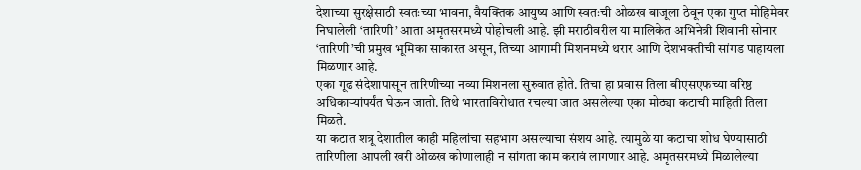देशाच्या सुरक्षेसाठी स्वतःच्या भावना, वैयक्तिक आयुष्य आणि स्वतःची ओळख बाजूला ठेवून एका गुप्त मोहिमेवर निघालेली ‘तारिणी’ आता अमृतसरमध्ये पोहोचली आहे. झी मराठीवरील या मालिकेत अभिनेत्री शिवानी सोनार ‘तारिणी’ची प्रमुख भूमिका साकारत असून, तिच्या आगामी मिशनमध्ये थरार आणि देशभक्तीची सांगड पाहायला मिळणार आहे.
एका गूढ संदेशापासून तारिणीच्या नव्या मिशनला सुरुवात होते. तिचा हा प्रवास तिला बीएसएफच्या वरिष्ठ अधिकाऱ्यांपर्यंत घेऊन जातो. तिथे भारताविरोधात रचल्या जात असलेल्या एका मोठ्या कटाची माहिती तिला मिळते.
या कटात शत्रू देशातील काही महिलांचा सहभाग असल्याचा संशय आहे. त्यामुळे या कटाचा शोध घेण्यासाठी तारिणीला आपली खरी ओळख कोणालाही न सांगता काम करावं लागणार आहे. अमृतसरमध्ये मिळालेल्या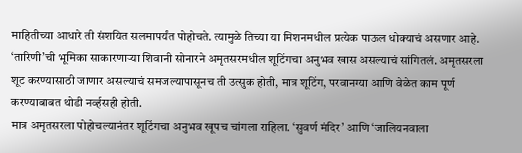माहितीच्या आधारे ती संशयित सलमापर्यंत पोहोचते. त्यामुळे तिच्या या मिशनमधील प्रत्येक पाऊल धोक्याचं असणार आहे.
‘तारिणी’ची भूमिका साकारणाऱ्या शिवानी सोनारने अमृतसरमधील शूटिंगचा अनुभव खास असल्याचं सांगितलं. अमृतसरला शूट करण्यासाठी जाणार असल्याचं समजल्यापासूनच ती उत्सुक होती, मात्र शूटिंग, परवानग्या आणि वेळेत काम पूर्ण करण्याबाबत थोडी नर्व्हसही होती.
मात्र अमृतसरला पोहोचल्यानंतर शूटिंगचा अनुभव खूपच चांगला राहिला. ‘सुवर्ण मंदिर’ आणि ‘जालियनवाला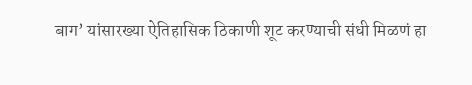बाग’ यांसारख्या ऐतिहासिक ठिकाणी शूट करण्याची संधी मिळणं हा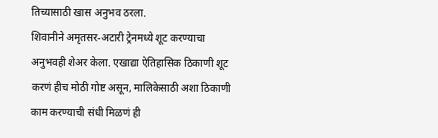तिच्यासाठी खास अनुभव ठरला.
शिवानीने अमृतसर-अटारी ट्रेनमध्ये शूट करण्याचा अनुभवही शेअर केला. एखाद्या ऐतिहासिक ठिकाणी शूट करणं हीच मोठी गोष्ट असून, मालिकेसाठी अशा ठिकाणी काम करण्याची संधी मिळणं ही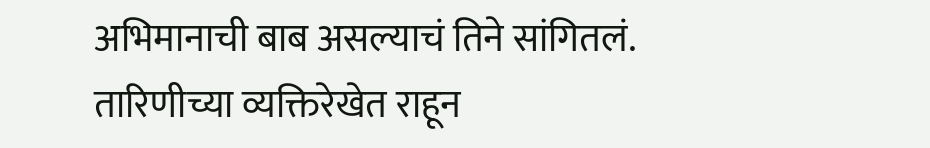अभिमानाची बाब असल्याचं तिने सांगितलं.
तारिणीच्या व्यक्तिरेखेत राहून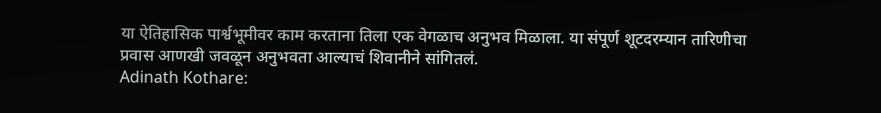या ऐतिहासिक पार्श्वभूमीवर काम करताना तिला एक वेगळाच अनुभव मिळाला. या संपूर्ण शूटदरम्यान तारिणीचा प्रवास आणखी जवळून अनुभवता आल्याचं शिवानीने सांगितलं.
Adinath Kothare: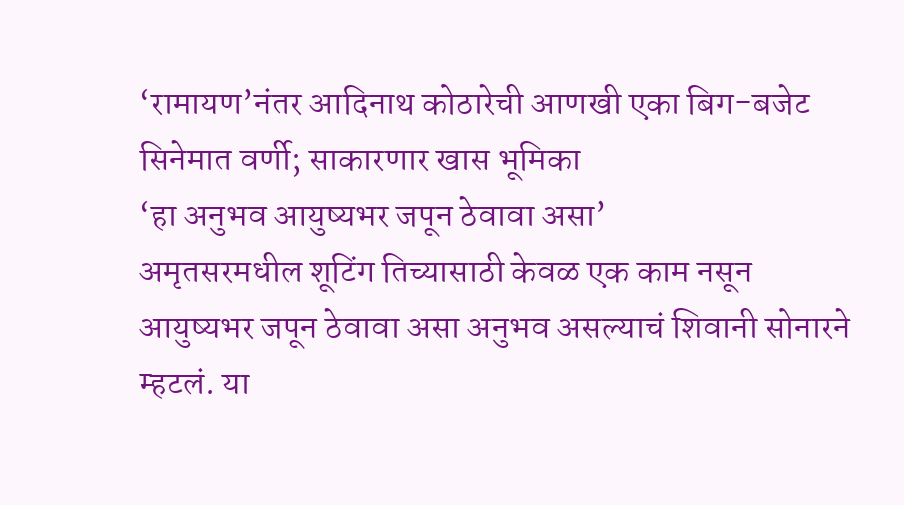‘रामायण’नंतर आदिनाथ कोठारेची आणखी एका बिग-बजेट सिनेमात वर्णी; साकारणार खास भूमिका
‘हा अनुभव आयुष्यभर जपून ठेवावा असा’
अमृतसरमधील शूटिंग तिच्यासाठी केवळ एक काम नसून आयुष्यभर जपून ठेवावा असा अनुभव असल्याचं शिवानी सोनारने म्हटलं. या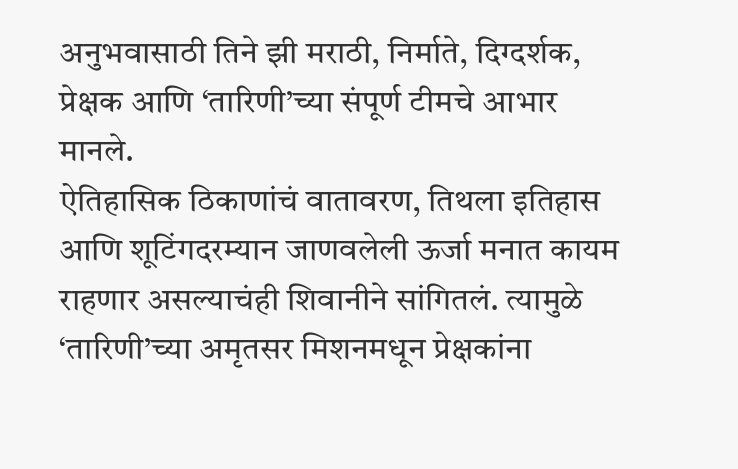अनुभवासाठी तिने झी मराठी, निर्माते, दिग्दर्शक, प्रेक्षक आणि ‘तारिणी’च्या संपूर्ण टीमचे आभार मानले.
ऐतिहासिक ठिकाणांचं वातावरण, तिथला इतिहास आणि शूटिंगदरम्यान जाणवलेली ऊर्जा मनात कायम राहणार असल्याचंही शिवानीने सांगितलं. त्यामुळे ‘तारिणी’च्या अमृतसर मिशनमधून प्रेक्षकांना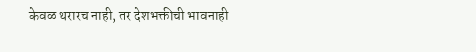केवळ थरारच नाही, तर देशभक्तीची भावनाही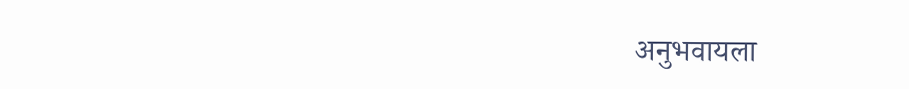अनुभवायला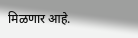मिळणार आहे.